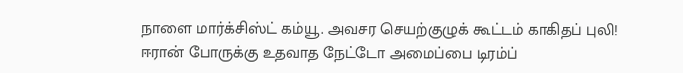நாளை மார்க்சிஸ்ட் கம்யூ. அவசர செயற்குழுக் கூட்டம் காகிதப் புலி! ஈரான் போருக்கு உதவாத நேட்டோ அமைப்பை டிரம்ப்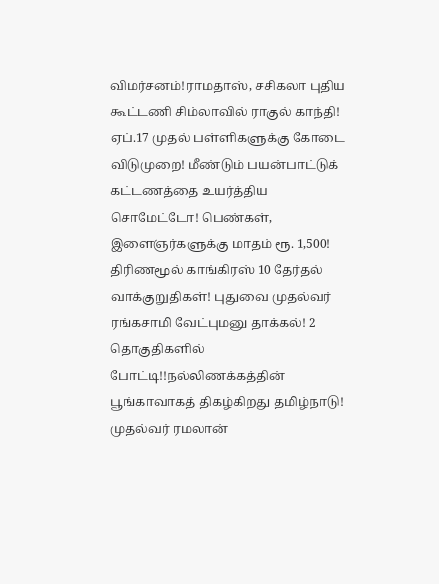விமர்சனம்!ராமதாஸ், சசிகலா புதிய கூட்டணி சிம்லாவில் ராகுல் காந்தி! ஏப்.17 முதல் பள்ளிகளுக்கு கோடை விடுமுறை! மீண்டும் பயன்பாட்டுக் கட்டணத்தை உயர்த்திய சொமேட்டோ! பெண்கள், இளைஞர்களுக்கு மாதம் ரூ. 1,500! திரிணமூல் காங்கிரஸ் 10 தேர்தல் வாக்குறுதிகள்! புதுவை முதல்வர் ரங்கசாமி வேட்புமனு தாக்கல்! 2 தொகுதிகளில் போட்டி!!நல்லிணக்கத்தின் பூங்காவாகத் திகழ்கிறது தமிழ்நாடு! முதல்வர் ரமலான்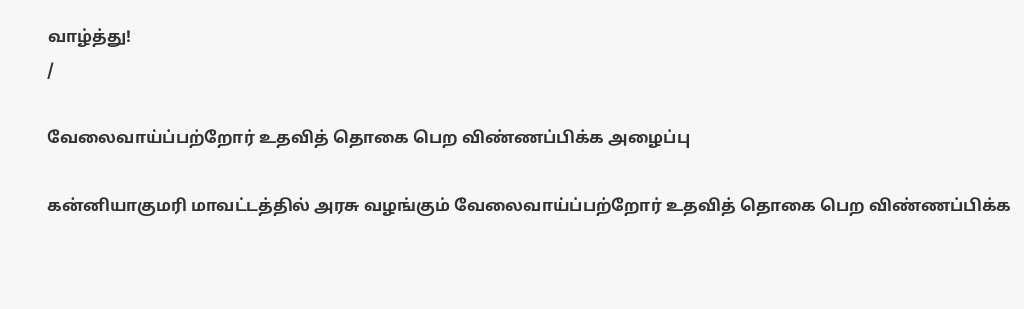வாழ்த்து!
/

வேலைவாய்ப்பற்றோர் உதவித் தொகை பெற விண்ணப்பிக்க அழைப்பு

கன்னியாகுமரி மாவட்டத்தில் அரசு வழங்கும் வேலைவாய்ப்பற்றோர் உதவித் தொகை பெற விண்ணப்பிக்க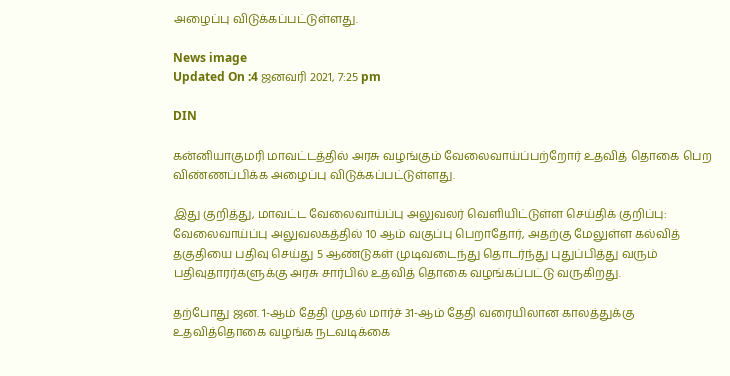அழைப்பு விடுக்கப்பட்டுள்ளது.

News image
Updated On :4 ஜனவரி 2021, 7:25 pm

DIN

கன்னியாகுமரி மாவட்டத்தில் அரசு வழங்கும் வேலைவாய்ப்பற்றோர் உதவித் தொகை பெற விண்ணப்பிக்க அழைப்பு விடுக்கப்பட்டுள்ளது.

இது குறித்து, மாவட்ட வேலைவாய்ப்பு அலுவலர் வெளியிட்டுள்ள செய்திக் குறிப்பு: வேலைவாய்ப்பு அலுவலகத்தில் 10 ஆம் வகுப்பு பெறாதோர், அதற்கு மேலுள்ள கல்வித் தகுதியை பதிவு செய்து 5 ஆண்டுகள் முடிவடைந்து தொடர்ந்து புதுப்பித்து வரும் பதிவுதாரர்களுக்கு அரசு சார்பில் உதவித் தொகை வழங்கப்பட்டு வருகிறது.

தற்போது ஜன. 1-ஆம் தேதி முதல் மார்ச் 31-ஆம் தேதி வரையிலான காலத்துக்கு உதவித்தொகை வழங்க நடவடிக்கை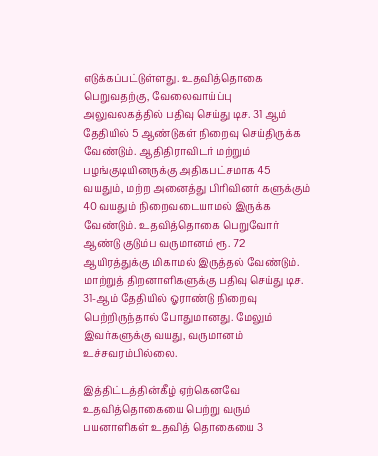எடுக்கப்பட்டுள்ளது. உதவித்தொகை பெறுவதற்கு, வேலைவாய்ப்பு அலுவலகத்தில் பதிவு செய்து டிச. 31 ஆம் தேதியில் 5 ஆண்டுகள் நிறைவு செய்திருக்க வேண்டும். ஆதிதிராவிடர் மற்றும் பழங்குடியினருக்கு அதிகபட்சமாக 45 வயதும், மற்ற அனைத்து பிரிவினர் களுக்கும் 40 வயதும் நிறைவடையாமல் இருக்க வேண்டும். உதவித்தொகை பெறுவோர் ஆண்டு குடும்ப வருமானம் ரூ. 72 ஆயிரத்துக்கு மிகாமல் இருத்தல் வேண்டும். மாற்றுத் திறனாளிகளுக்கு பதிவு செய்து டிச. 31-ஆம் தேதியில் ஓராண்டு நிறைவு பெற்றிருந்தால் போதுமானது. மேலும் இவர்களுக்கு வயது, வருமானம் உச்சவரம்பில்லை.

இத்திட்டத்தின்கீழ் ஏற்கெனவே உதவித்தொகையை பெற்று வரும் பயனாளிகள் உதவித் தொகையை 3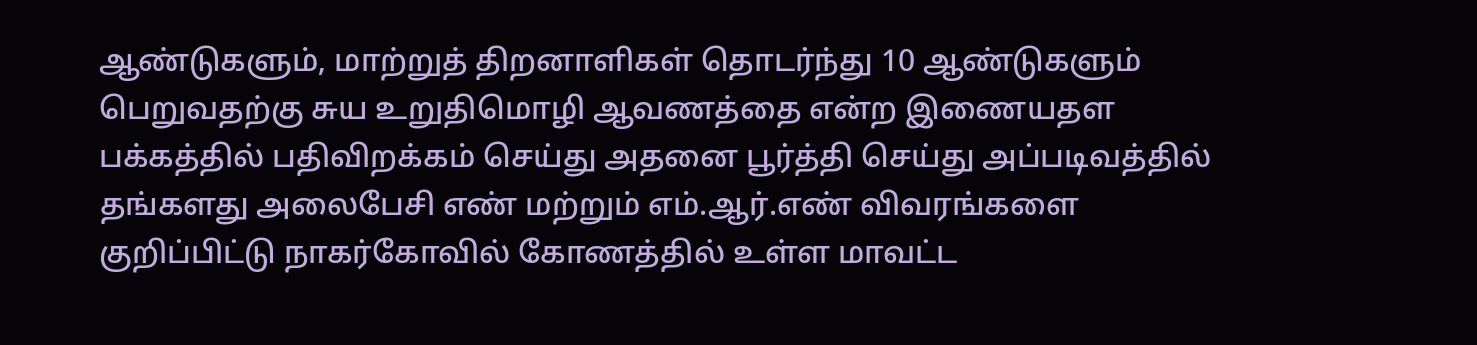ஆண்டுகளும், மாற்றுத் திறனாளிகள் தொடர்ந்து 10 ஆண்டுகளும் பெறுவதற்கு சுய உறுதிமொழி ஆவணத்தை என்ற இணையதள பக்கத்தில் பதிவிறக்கம் செய்து அதனை பூர்த்தி செய்து அப்படிவத்தில் தங்களது அலைபேசி எண் மற்றும் எம்.ஆர்.எண் விவரங்களை குறிப்பிட்டு நாகர்கோவில் கோணத்தில் உள்ள மாவட்ட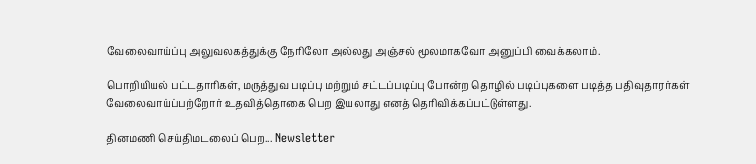வேலைவாய்ப்பு அலுவலகத்துக்கு நேரிலோ அல்லது அஞ்சல் மூலமாகவோ அனுப்பி வைக்கலாம்.

பொறியியல் பட்டதாரிகள், மருத்துவ படிப்பு மற்றும் சட்டப்படிப்பு போன்ற தொழில் படிப்புகளை படித்த பதிவுதாரர்கள் வேலைவாய்ப்பற்றோர் உதவித்தொகை பெற இயலாது எனத் தெரிவிக்கப்பட்டுள்ளது.

தினமணி செய்திமடலைப் பெற... Newsletter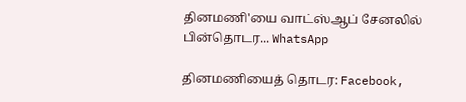தினமணி'யை வாட்ஸ்ஆப் சேனலில் பின்தொடர... WhatsApp

தினமணியைத் தொடர: Facebook,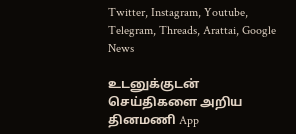Twitter, Instagram, Youtube, Telegram, Threads, Arattai, Google News

உடனுக்குடன் செய்திகளை அறிய தினமணி App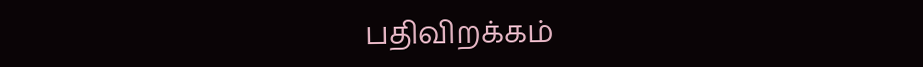பதிவிறக்கம்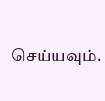செய்யவும்.